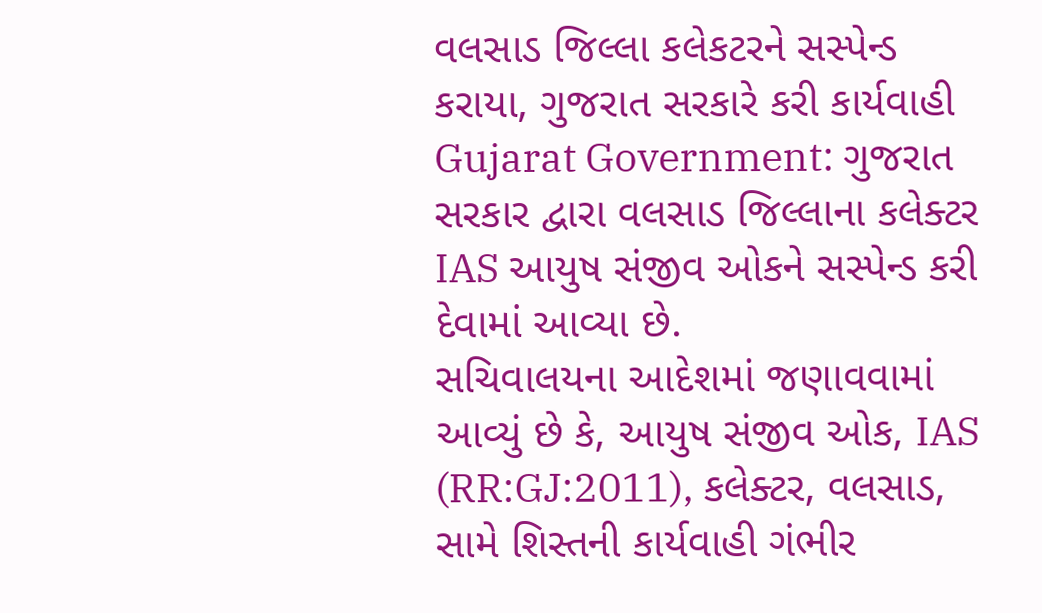વલસાડ જિલ્લા કલેકટરને સસ્પેન્ડ કરાયા, ગુજરાત સરકારે કરી કાર્યવાહી
Gujarat Government: ગુજરાત સરકાર દ્વારા વલસાડ જિલ્લાના કલેક્ટર IAS આયુષ સંજીવ ઓકને સસ્પેન્ડ કરી દેવામાં આવ્યા છે.
સચિવાલયના આદેશમાં જણાવવામાં આવ્યું છે કે, આયુષ સંજીવ ઓક, IAS (RR:GJ:2011), કલેક્ટર, વલસાડ, સામે શિસ્તની કાર્યવાહી ગંભીર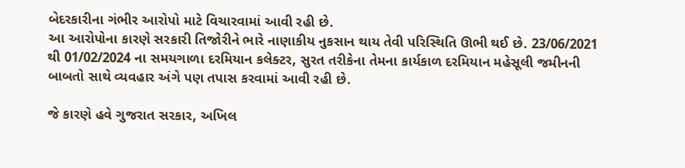બેદરકારીના ગંભીર આરોપો માટે વિચારવામાં આવી રહી છે.
આ આરોપોના કારણે સરકારી તિજોરીને ભારે નાણાકીય નુકસાન થાય તેવી પરિસ્થિતિ ઊભી થઈ છે. 23/06/2021 થી 01/02/2024 ના સમયગાળા દરમિયાન કલેક્ટર, સુરત તરીકેના તેમના કાર્યકાળ દરમિયાન મહેસૂલી જમીનની બાબતો સાથે વ્યવહાર અંગે પણ તપાસ કરવામાં આવી રહી છે.

જે કારણે હવે ગુજરાત સરકાર, અખિલ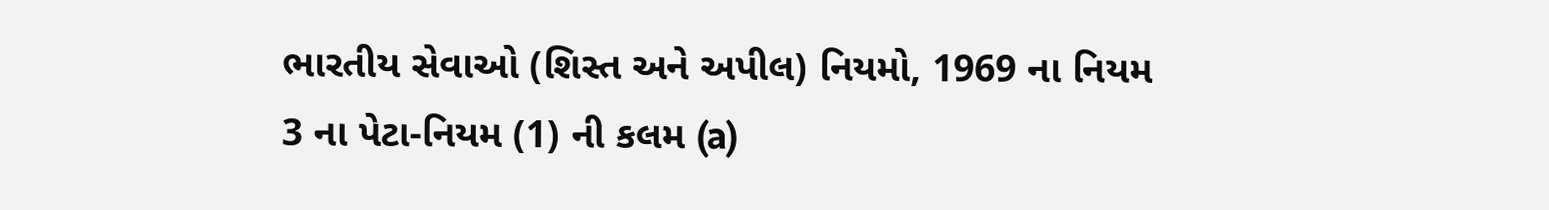ભારતીય સેવાઓ (શિસ્ત અને અપીલ) નિયમો, 1969 ના નિયમ 3 ના પેટા-નિયમ (1) ની કલમ (a)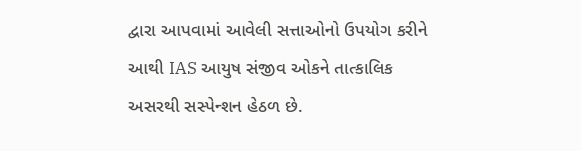દ્વારા આપવામાં આવેલી સત્તાઓનો ઉપયોગ કરીને આથી IAS આયુષ સંજીવ ઓકને તાત્કાલિક અસરથી સસ્પેન્શન હેઠળ છે.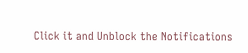Click it and Unblock the Notifications